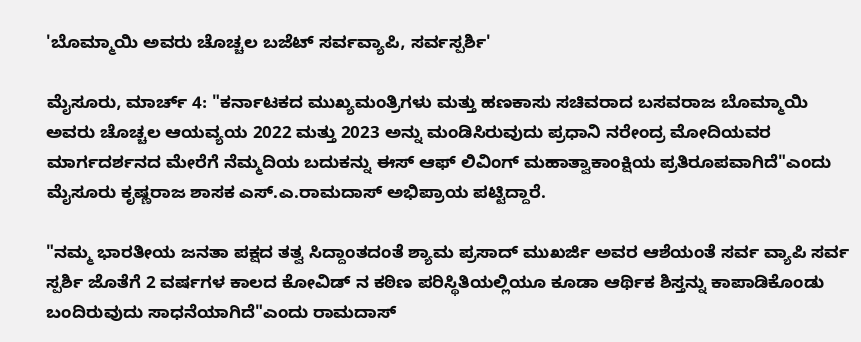'ಬೊಮ್ಮಾಯಿ ಅವರು ಚೊಚ್ಚಲ ಬಜೆಟ್ ಸರ್ವವ್ಯಾಪಿ, ಸರ್ವಸ್ಪರ್ಶಿ'

ಮೈಸೂರು, ಮಾರ್ಚ್ 4: "ಕರ್ನಾಟಕದ ಮುಖ್ಯಮಂತ್ರಿಗಳು ಮತ್ತು ಹಣಕಾಸು ಸಚಿವರಾದ ಬಸವರಾಜ ಬೊಮ್ಮಾಯಿ ಅವರು ಚೊಚ್ಚಲ ಆಯವ್ಯಯ 2022 ಮತ್ತು 2023 ಅನ್ನು ಮಂಡಿಸಿರುವುದು ಪ್ರಧಾನಿ ನರೇಂದ್ರ ಮೋದಿಯವರ ಮಾರ್ಗದರ್ಶನದ ಮೇರೆಗೆ ನೆಮ್ಮದಿಯ ಬದುಕನ್ನು ಈಸ್ ಆಫ್ ಲಿವಿಂಗ್ ಮಹಾತ್ವಾಕಾಂಕ್ಷಿಯ ಪ್ರತಿರೂಪವಾಗಿದೆ"ಎಂದು ಮೈಸೂರು ಕೃಷ್ಣರಾಜ ಶಾಸಕ ಎಸ್.ಎ.ರಾಮದಾಸ್ ಅಭಿಪ್ರಾಯ ಪಟ್ಟಿದ್ದಾರೆ.

"ನಮ್ಮ ಭಾರತೀಯ ಜನತಾ ಪಕ್ಷದ ತತ್ವ ಸಿದ್ದಾಂತದಂತೆ ಶ್ಯಾಮ ಪ್ರಸಾದ್ ಮುಖರ್ಜಿ ಅವರ ಆಶೆಯಂತೆ ಸರ್ವ ವ್ಯಾಪಿ ಸರ್ವ ಸ್ಪರ್ಶಿ ಜೊತೆಗೆ 2 ವರ್ಷಗಳ ಕಾಲದ ಕೋವಿಡ್ ನ ಕಠಿಣ ಪರಿಸ್ಥಿತಿಯಲ್ಲಿಯೂ ಕೂಡಾ ಆರ್ಥಿಕ ಶಿಸ್ತನ್ನು ಕಾಪಾಡಿಕೊಂಡು ಬಂದಿರುವುದು ಸಾಧನೆಯಾಗಿದೆ"ಎಂದು ರಾಮದಾಸ್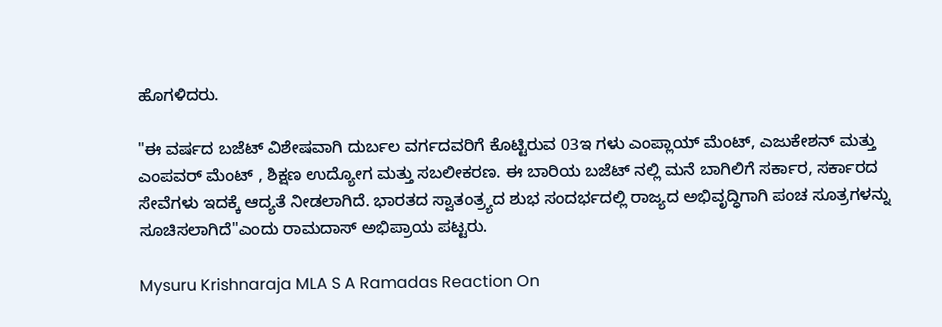ಹೊಗಳಿದರು.

"ಈ ವರ್ಷದ ಬಜೆಟ್ ವಿಶೇಷವಾಗಿ ದುರ್ಬಲ ವರ್ಗದವರಿಗೆ ಕೊಟ್ಟಿರುವ 03ಇ ಗಳು ಎಂಪ್ಲಾಯ್ ಮೆಂಟ್, ಎಜುಕೇಶನ್ ಮತ್ತು ಎಂಪವರ್ ಮೆಂಟ್ , ಶಿಕ್ಷಣ ಉದ್ಯೋಗ ಮತ್ತು ಸಬಲೀಕರಣ. ಈ ಬಾರಿಯ ಬಜೆಟ್ ನಲ್ಲಿ ಮನೆ ಬಾಗಿಲಿಗೆ ಸರ್ಕಾರ, ಸರ್ಕಾರದ ಸೇವೆಗಳು ಇದಕ್ಕೆ ಆದ್ಯತೆ ನೀಡಲಾಗಿದೆ. ಭಾರತದ ಸ್ವಾತಂತ್ರ್ಯದ ಶುಭ ಸಂದರ್ಭದಲ್ಲಿ ರಾಜ್ಯದ ಅಭಿವೃದ್ಧಿಗಾಗಿ ಪಂಚ ಸೂತ್ರಗಳನ್ನು ಸೂಚಿಸಲಾಗಿದೆ"ಎಂದು ರಾಮದಾಸ್ ಅಭಿಪ್ರಾಯ ಪಟ್ಟರು.

Mysuru Krishnaraja MLA S A Ramadas Reaction On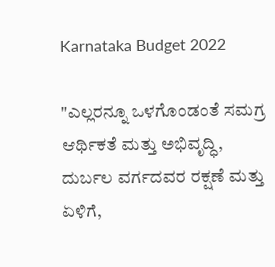Karnataka Budget 2022

"ಎಲ್ಲರನ್ನೂ ಒಳಗೊಂಡಂತೆ ಸಮಗ್ರ ಆರ್ಥಿಕತೆ ಮತ್ತು ಅಭಿವೃದ್ಧಿ, ದುರ್ಬಲ ವರ್ಗದವರ ರಕ್ಷಣೆ ಮತ್ತು ಏಳಿಗೆ,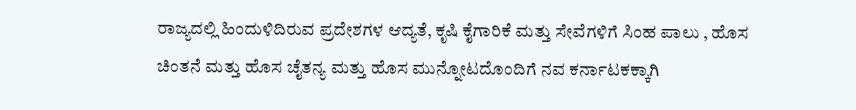ರಾಜ್ಯದಲ್ಲಿ ಹಿಂದುಳಿದಿರುವ ಪ್ರದೇಶಗಳ ಆದ್ಯತೆ, ಕೃಷಿ ಕೈಗಾರಿಕೆ ಮತ್ತು ಸೇವೆಗಳಿಗೆ ಸಿಂಹ ಪಾಲು , ಹೊಸ ಚಿಂತನೆ ಮತ್ತು ಹೊಸ ಚೈತನ್ಯ ಮತ್ತು ಹೊಸ ಮುನ್ನೋಟದೊಂದಿಗೆ ನವ ಕರ್ನಾಟಕಕ್ಕಾಗಿ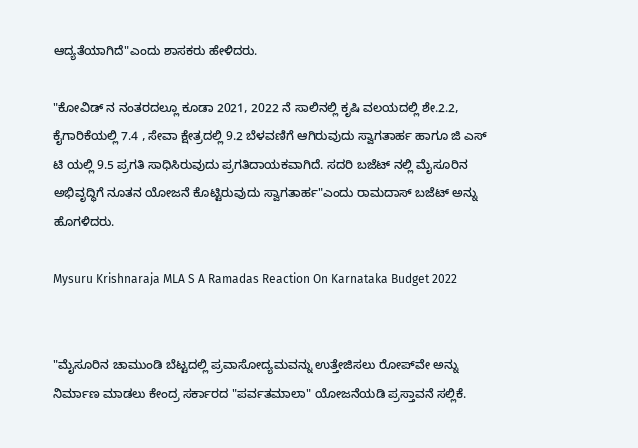ಆದ್ಯತೆಯಾಗಿದೆ"ಎಂದು ಶಾಸಕರು ಹೇಳಿದರು.

"ಕೋವಿಡ್ ನ ನಂತರದಲ್ಲೂ ಕೂಡಾ 2021, 2022 ನೆ ಸಾಲಿನಲ್ಲಿ ಕೃಷಿ ವಲಯದಲ್ಲಿ ಶೇ.2.2, ಕೈಗಾರಿಕೆಯಲ್ಲಿ 7.4 , ಸೇವಾ ಕ್ಷೇತ್ರದಲ್ಲಿ 9.2 ಬೆಳವಣಿಗೆ ಆಗಿರುವುದು ಸ್ವಾಗತಾರ್ಹ ಹಾಗೂ ಜಿ ಎಸ್ ಟಿ ಯಲ್ಲಿ 9.5 ಪ್ರಗತಿ ಸಾಧಿಸಿರುವುದು ಪ್ರಗತಿದಾಯಕವಾಗಿದೆ. ಸದರಿ ಬಜೆಟ್ ನಲ್ಲಿ ಮೈಸೂರಿನ ಅಭಿವೃದ್ಧಿಗೆ ನೂತನ ಯೋಜನೆ ಕೊಟ್ಟಿರುವುದು ಸ್ವಾಗತಾರ್ಹ"ಎಂದು ರಾಮದಾಸ್ ಬಜೆಟ್ ಅನ್ನು ಹೊಗಳಿದರು.

Mysuru Krishnaraja MLA S A Ramadas Reaction On Karnataka Budget 2022


"ಮೈಸೂರಿನ ಚಾಮುಂಡಿ ಬೆಟ್ಟದಲ್ಲಿ ಪ್ರವಾಸೋದ್ಯಮವನ್ನು ಉತ್ತೇಜಿಸಲು ರೋಪ್‌ವೇ ಅನ್ನು ನಿರ್ಮಾಣ ಮಾಡಲು ಕೇಂದ್ರ ಸರ್ಕಾರದ "ಪರ್ವತಮಾಲಾ" ಯೋಜನೆಯಡಿ ಪ್ರಸ್ತಾವನೆ ಸಲ್ಲಿಕೆ.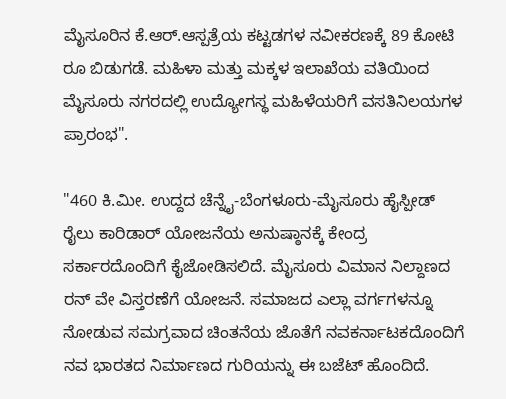ಮೈಸೂರಿನ ಕೆ.ಆರ್.ಆಸ್ಪತ್ರೆಯ ಕಟ್ಟಡಗಳ ನವೀಕರಣಕ್ಕೆ 89 ಕೋಟಿ ರೂ ಬಿಡುಗಡೆ. ಮಹಿಳಾ ಮತ್ತು ಮಕ್ಕಳ ಇಲಾಖೆಯ ವತಿಯಿಂದ ಮೈಸೂರು ನಗರದಲ್ಲಿ ಉದ್ಯೋಗಸ್ಥ ಮಹಿಳೆಯರಿಗೆ ವಸತಿನಿಲಯಗಳ ಪ್ರಾರಂಭ".

"460 ಕಿ.ಮೀ. ಉದ್ದದ ಚೆನ್ನೈ-ಬೆಂಗಳೂರು-ಮೈಸೂರು ಹೈಸ್ಪೀಡ್ ರೈಲು ಕಾರಿಡಾರ್ ಯೋಜನೆಯ ಅನುಷ್ಠಾನಕ್ಕೆ ಕೇಂದ್ರ ಸರ್ಕಾರದೊಂದಿಗೆ ಕೈಜೋಡಿಸಲಿದೆ. ಮೈಸೂರು ವಿಮಾನ ನಿಲ್ದಾಣದ ರನ್ ವೇ ವಿಸ್ತರಣೆಗೆ ಯೋಜನೆ. ಸಮಾಜದ ಎಲ್ಲಾ ವರ್ಗಗಳನ್ನೂ ನೋಡುವ ಸಮಗ್ರವಾದ ಚಿಂತನೆಯ ಜೊತೆಗೆ ನವಕರ್ನಾಟಕದೊಂದಿಗೆ ನವ ಭಾರತದ ನಿರ್ಮಾಣದ ಗುರಿಯನ್ನು ಈ ಬಜೆಟ್ ಹೊಂದಿದೆ.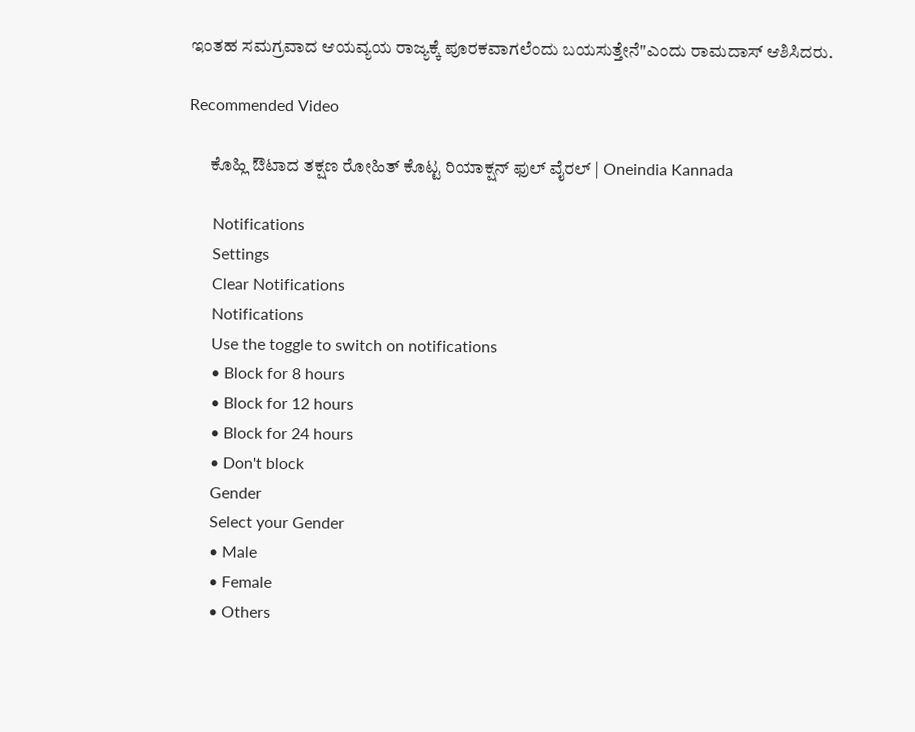ಇಂತಹ ಸಮಗ್ರವಾದ ಆಯವ್ಯಯ ರಾಜ್ಯಕ್ಕೆ ಪೂರಕವಾಗಲೆಂದು ಬಯಸುತ್ತೇನೆ"ಎಂದು ರಾಮದಾಸ್ ಆಶಿಸಿದರು.

Recommended Video

      ಕೊಹ್ಲಿ ಔಟಾದ ತಕ್ಷಣ ರೋಹಿತ್ ಕೊಟ್ಟ ರಿಯಾಕ್ಷನ್ ಫುಲ್ ವೈರಲ್ | Oneindia Kannada

      Notifications
      Settings
      Clear Notifications
      Notifications
      Use the toggle to switch on notifications
      • Block for 8 hours
      • Block for 12 hours
      • Block for 24 hours
      • Don't block
      Gender
      Select your Gender
      • Male
      • Female
      • Others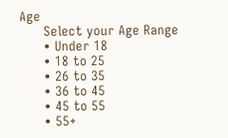Age
      Select your Age Range
      • Under 18
      • 18 to 25
      • 26 to 35
      • 36 to 45
      • 45 to 55
      • 55+